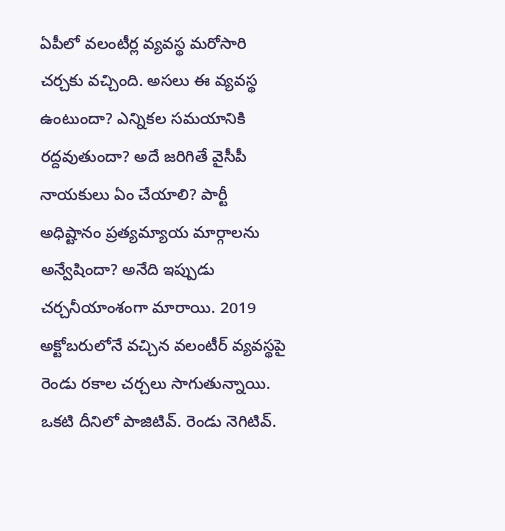ఏపీలో వలంటీర్ల వ్యవస్థ మరోసారి చర్చకు వచ్చింది. అసలు ఈ వ్యవస్థ ఉంటుందా? ఎన్నికల సమయానికి రద్దవుతుందా? అదే జరిగితే వైసీపీ నాయకులు ఏం చేయాలి? పార్టీ అధిష్టానం ప్రత్యమ్యాయ మార్గాలను అన్వేషిందా? అనేది ఇప్పుడు చర్చనీయాంశంగా మారాయి. 2019 అక్టోబరులోనే వచ్చిన వలంటీర్ వ్యవస్థపై రెండు రకాల చర్చలు సాగుతున్నాయి. ఒకటి దీనిలో పాజిటివ్. రెండు నెగిటివ్.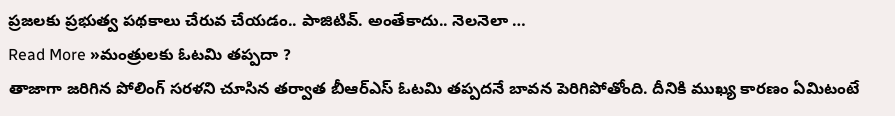ప్రజలకు ప్రభుత్వ పథకాలు చేరువ చేయడం.. పాజిటివ్. అంతేకాదు.. నెలనెలా …
Read More »మంత్రులకు ఓటమి తప్పదా ?
తాజాగా జరిగిన పోలింగ్ సరళని చూసిన తర్వాత బీఆర్ఎస్ ఓటమి తప్పదనే బావన పెరిగిపోతోంది. దీనికి ముఖ్య కారణం ఏమిటంటే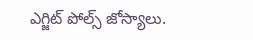ఎగ్జిట్ పోల్స్ జోస్యాలు.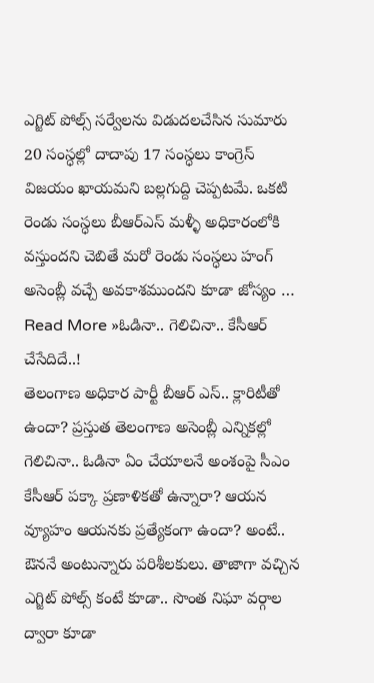ఎగ్జిట్ పోల్స్ సర్వేలను విడుదలచేసిన సుమారు 20 సంస్ధల్లో దాదాపు 17 సంస్ధలు కాంగ్రెస్ విజయం ఖాయమని బల్లగుద్ది చెప్పటమే. ఒకటి రెండు సంస్ధలు బీఆర్ఎస్ మళ్ళీ అధికారంలోకి వస్తుందని చెబితే మరో రెండు సంస్ధలు హంగ్ అసెంబ్లీ వచ్చే అవకాశముందని కూడా జోస్యం …
Read More »ఓడినా.. గెలిచినా.. కేసీఆర్ చేసేదిదే..!
తెలంగాణ అధికార పార్టీ బీఆర్ ఎస్.. క్లారిటీతో ఉందా? ప్రస్తుత తెలంగాణ అసెంబ్లీ ఎన్నికల్లో గెలిచినా.. ఓడినా ఏం చేయాలనే అంశంపై సీఎం కేసీఆర్ పక్కా ప్రణాళికతో ఉన్నారా? ఆయన వ్యూహం ఆయనకు ప్రత్యేకంగా ఉందా? అంటే.. ఔననే అంటున్నారు పరిశీలకులు. తాజాగా వచ్చిన ఎగ్జిట్ పోల్స్ కంటే కూడా.. సొంత నిఘా వర్గాల ద్వారా కూడా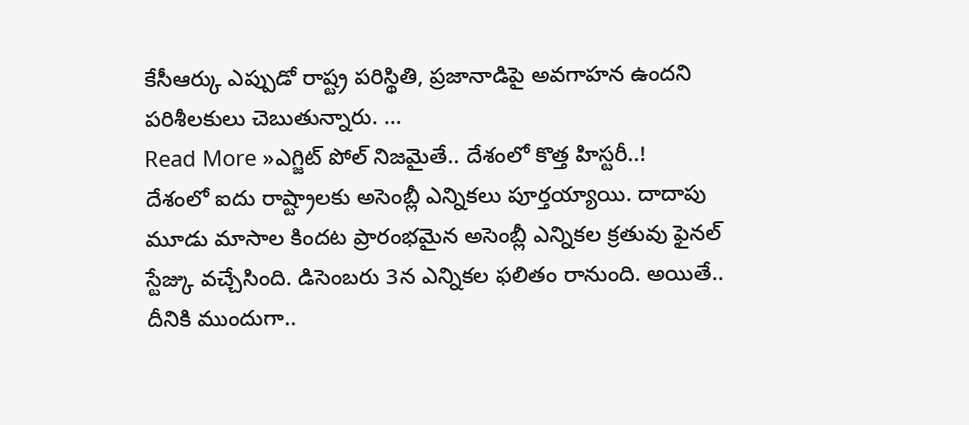కేసీఆర్కు ఎప్పుడో రాష్ట్ర పరిస్థితి, ప్రజానాడిపై అవగాహన ఉందని పరిశీలకులు చెబుతున్నారు. …
Read More »ఎగ్జిట్ పోల్ నిజమైతే.. దేశంలో కొత్త హిస్టరీ..!
దేశంలో ఐదు రాష్ట్రాలకు అసెంబ్లీ ఎన్నికలు పూర్తయ్యాయి. దాదాపు మూడు మాసాల కిందట ప్రారంభమైన అసెంబ్లీ ఎన్నికల క్రతువు ఫైనల్ స్టేజ్కు వచ్చేసింది. డిసెంబరు 3న ఎన్నికల ఫలితం రానుంది. అయితే.. దీనికి ముందుగా..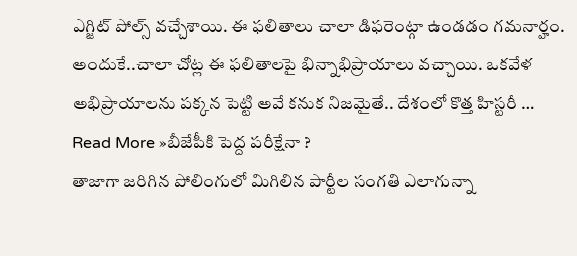ఎగ్జిట్ పోల్స్ వచ్చేశాయి. ఈ ఫలితాలు చాలా డిఫరెంట్గా ఉండడం గమనార్హం. అందుకే..చాలా చోట్ల ఈ ఫలితాలపై భిన్నాభిప్రాయాలు వచ్చాయి. ఒకవేళ అభిప్రాయాలను పక్కన పెట్టి అవే కనుక నిజమైతే.. దేశంలో కొత్త హిస్టరీ …
Read More »బీజేపీకి పెద్ద పరీక్షేనా ?
తాజాగా జరిగిన పోలింగులో మిగిలిన పార్టీల సంగతి ఎలాగున్నా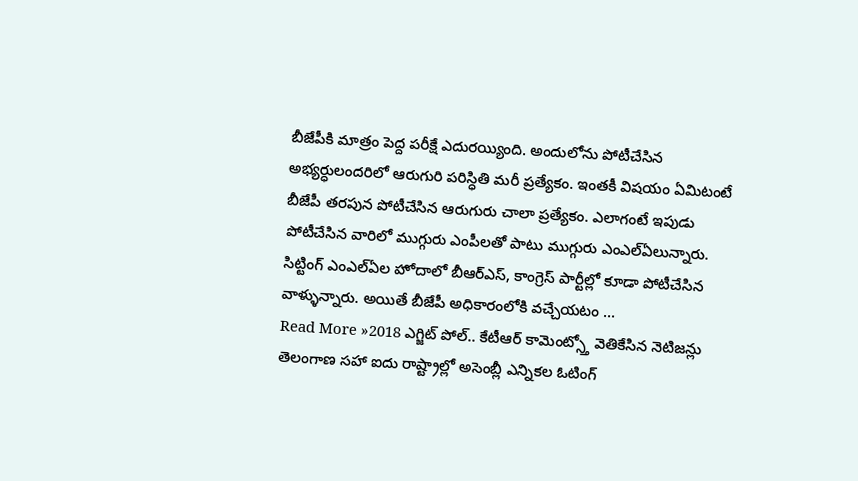బీజేపీకి మాత్రం పెద్ద పరీక్షే ఎదురయ్యింది. అందులోను పోటీచేసిన అభ్యర్ధులందరిలో ఆరుగురి పరిస్ధితి మరీ ప్రత్యేకం. ఇంతకీ విషయం ఏమిటంటే బీజేపీ తరపున పోటీచేసిన ఆరుగురు చాలా ప్రత్యేకం. ఎలాగంటే ఇపుడు పోటీచేసిన వారిలో ముగ్గురు ఎంపీలతో పాటు ముగ్గురు ఎంఎల్ఏలున్నారు. సిట్టింగ్ ఎంఎల్ఏల హోదాలో బీఆర్ఎస్, కాంగ్రెస్ పార్టీల్లో కూడా పోటీచేసిన వాళ్ళున్నారు. అయితే బీజేపీ అధికారంలోకి వచ్చేయటం …
Read More »2018 ఎగ్జిట్ పోల్.. కేటీఆర్ కామెంట్స్తో వెతికేసిన నెటిజన్లు
తెలంగాణ సహా ఐదు రాష్ట్రాల్లో అసెంబ్లీ ఎన్నికల ఓటింగ్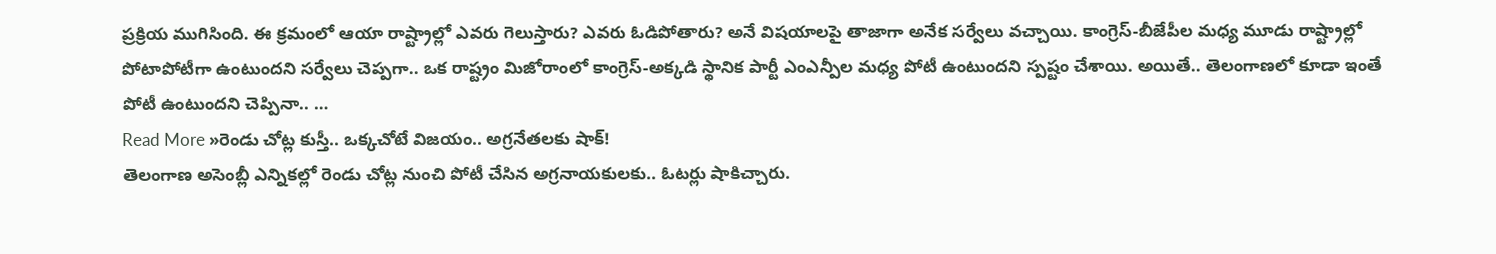ప్రక్రియ ముగిసింది. ఈ క్రమంలో ఆయా రాష్ట్రాల్లో ఎవరు గెలుస్తారు? ఎవరు ఓడిపోతారు? అనే విషయాలపై తాజాగా అనేక సర్వేలు వచ్చాయి. కాంగ్రెస్-బీజేపీల మధ్య మూడు రాష్ట్రాల్లో పోటాపోటీగా ఉంటుందని సర్వేలు చెప్పగా.. ఒక రాష్ట్రం మిజోరాంలో కాంగ్రెస్-అక్కడి స్థానిక పార్టీ ఎంఎన్పీల మధ్య పోటీ ఉంటుందని స్పష్టం చేశాయి. అయితే.. తెలంగాణలో కూడా ఇంతే పోటీ ఉంటుందని చెప్పినా.. …
Read More »రెండు చోట్ల కుస్తీ.. ఒక్కచోటే విజయం.. అగ్రనేతలకు షాక్!
తెలంగాణ అసెంబ్లీ ఎన్నికల్లో రెండు చోట్ల నుంచి పోటీ చేసిన అగ్రనాయకులకు.. ఓటర్లు షాకిచ్చారు.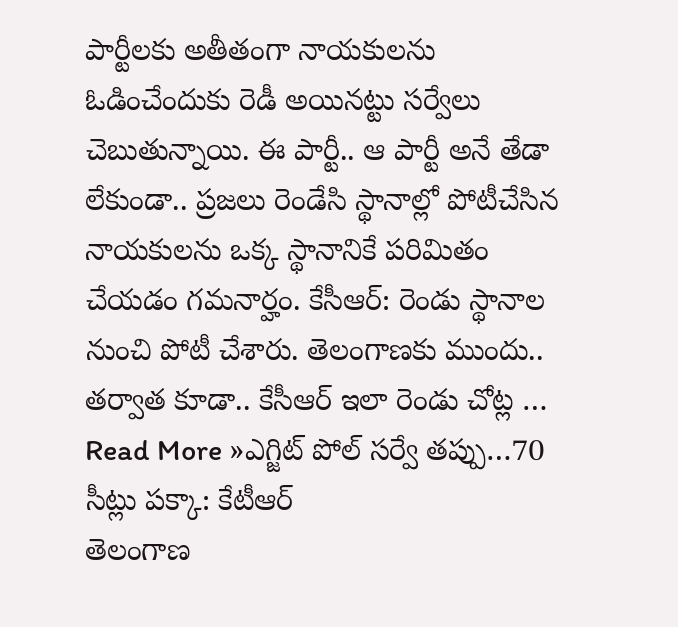పార్టీలకు అతీతంగా నాయకులను ఓడించేందుకు రెడీ అయినట్టు సర్వేలు చెబుతున్నాయి. ఈ పార్టీ.. ఆ పార్టీ అనే తేడా లేకుండా.. ప్రజలు రెండేసి స్థానాల్లో పోటీచేసిన నాయకులను ఒక్క స్థానానికే పరిమితం చేయడం గమనార్హం. కేసీఆర్: రెండు స్థానాల నుంచి పోటీ చేశారు. తెలంగాణకు ముందు.. తర్వాత కూడా.. కేసీఆర్ ఇలా రెండు చోట్ల …
Read More »ఎగ్జిట్ పోల్ సర్వే తప్పు…70 సీట్లు పక్కా: కేటీఆర్
తెలంగాణ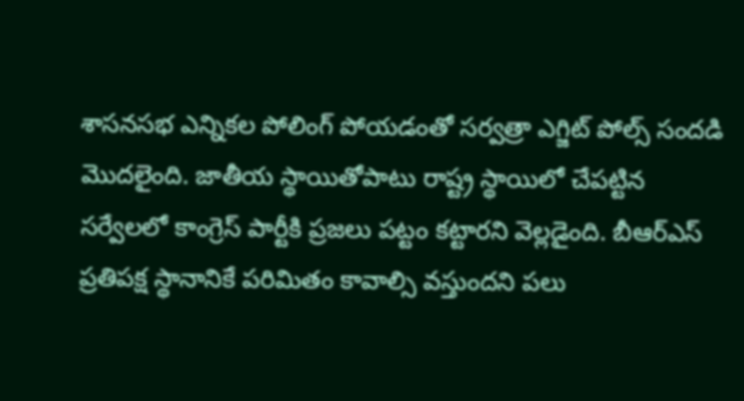శాసనసభ ఎన్నికల పోలింగ్ పోయడంతో సర్వత్రా ఎగ్జిట్ పోల్స్ సందడి మొదలైంది. జాతీయ స్థాయితోపాటు రాష్ట్ర స్థాయిలో చేపట్టిన సర్వేలలో కాంగ్రెస్ పార్టీకి ప్రజలు పట్టం కట్టారని వెల్లడైంది. బీఆర్ఎస్ ప్రతిపక్ష స్థానానికే పరిమితం కావాల్సి వస్తుందని పలు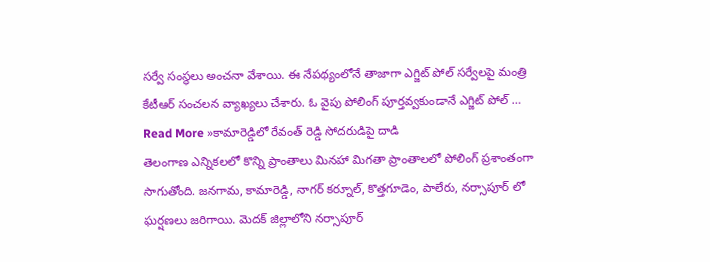సర్వే సంస్థలు అంచనా వేశాయి. ఈ నేపథ్యంలోనే తాజాగా ఎగ్జిట్ పోల్ సర్వేలపై మంత్రి కేటీఆర్ సంచలన వ్యాఖ్యలు చేశారు. ఓ వైపు పోలింగ్ పూర్తవ్వకుండానే ఎగ్జిట్ పోల్ …
Read More »కామారెడ్డిలో రేవంత్ రెడ్డి సోదరుడిపై దాడి
తెలంగాణ ఎన్నికలలో కొన్ని ప్రాంతాలు మినహా మిగతా ప్రాంతాలలో పోలింగ్ ప్రశాంతంగా సాగుతోంది. జనగామ, కామారెడ్డి, నాగర్ కర్నూల్, కొత్తగూడెం, పాలేరు, నర్సాపూర్ లో ఘర్షణలు జరిగాయి. మెదక్ జిల్లాలోని నర్సాపూర్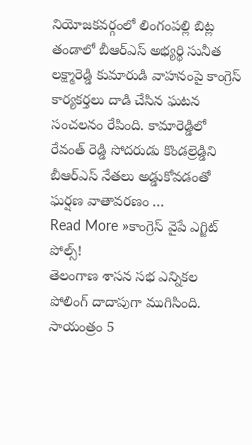నియోజకవర్గంలో లింగంపల్లి బిట్ల తండాలో బీఆర్ఎస్ అభ్యర్థి సునీత లక్ష్మారెడ్డి కుమారుడి వాహనంపై కాంగ్రెస్ కార్యకర్తలు దాడి చేసిన ఘటన సంచలనం రేపింది. కామారెడ్డిలో రేవంత్ రెడ్డి సోదరుడు కొండల్రెడ్డిని బీఆర్ఎస్ నేతలు అడ్డుకోవడంతో ఘర్షణ వాతావరణం …
Read More »కాంగ్రెస్ వైపే ఎగ్జిట్ పోల్స్!
తెలంగాణ శాసన సభ ఎన్నికల పోలింగ్ దాదాపుగా ముగిసింది. సాయంత్రం 5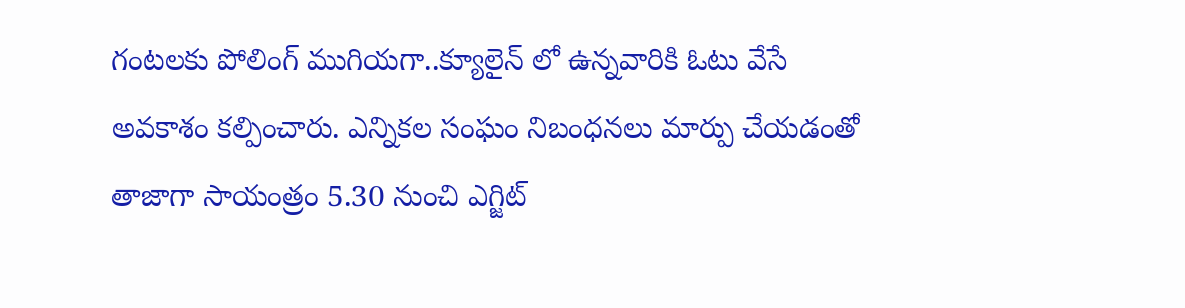గంటలకు పోలింగ్ ముగియగా..క్యూలైన్ లో ఉన్నవారికి ఓటు వేసే అవకాశం కల్పించారు. ఎన్నికల సంఘం నిబంధనలు మార్పు చేయడంతో తాజాగా సాయంత్రం 5.30 నుంచి ఎగ్జిట్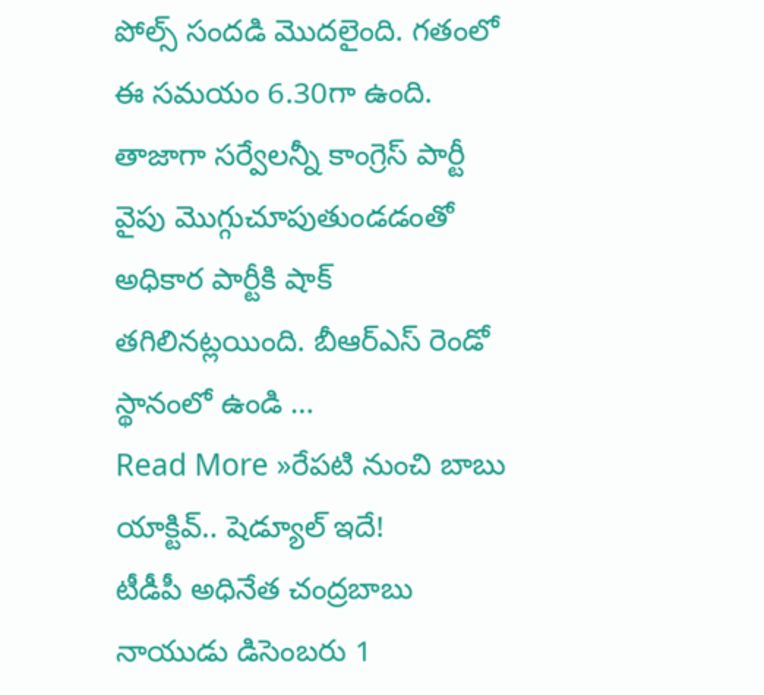పోల్స్ సందడి మొదలైంది. గతంలో ఈ సమయం 6.30గా ఉంది. తాజాగా సర్వేలన్నీ కాంగ్రెస్ పార్టీ వైపు మొగ్గుచూపుతుండడంతో అధికార పార్టీకి షాక్ తగిలినట్లయింది. బీఆర్ఎస్ రెండో స్థానంలో ఉండి …
Read More »రేపటి నుంచి బాబు యాక్టివ్.. షెడ్యూల్ ఇదే!
టీడీపీ అధినేత చంద్రబాబు నాయుడు డిసెంబరు 1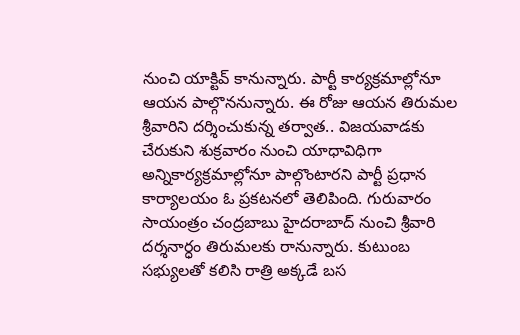నుంచి యాక్టివ్ కానున్నారు. పార్టీ కార్యక్రమాల్లోనూ ఆయన పాల్గొననున్నారు. ఈ రోజు ఆయన తిరుమల శ్రీవారిని దర్శించుకున్న తర్వాత.. విజయవాడకు చేరుకుని శుక్రవారం నుంచి యాధావిధిగా అన్నికార్యక్రమాల్లోనూ పాల్గొంటారని పార్టీ ప్రధాన కార్యాలయం ఓ ప్రకటనలో తెలిపింది. గురువారం సాయంత్రం చంద్రబాబు హైదరాబాద్ నుంచి శ్రీవారి దర్శనార్ధం తిరుమలకు రానున్నారు. కుటుంబ సభ్యులతో కలిసి రాత్రి అక్కడే బస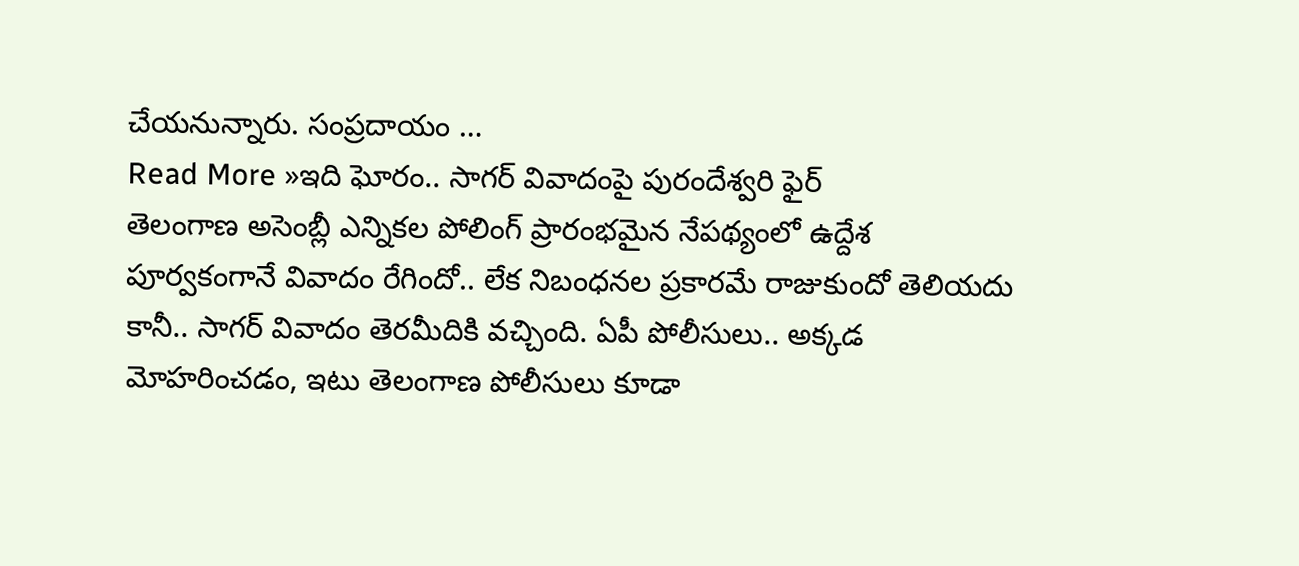చేయనున్నారు. సంప్రదాయం …
Read More »ఇది ఘోరం.. సాగర్ వివాదంపై పురందేశ్వరి ఫైర్
తెలంగాణ అసెంబ్లీ ఎన్నికల పోలింగ్ ప్రారంభమైన నేపథ్యంలో ఉద్దేశ పూర్వకంగానే వివాదం రేగిందో.. లేక నిబంధనల ప్రకారమే రాజుకుందో తెలియదు కానీ.. సాగర్ వివాదం తెరమీదికి వచ్చింది. ఏపీ పోలీసులు.. అక్కడ మోహరించడం, ఇటు తెలంగాణ పోలీసులు కూడా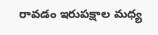రావడం ఇరుపక్షాల మధ్య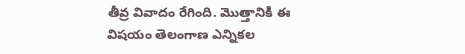తీవ్ర వివాదం రేగింది. మొత్తానికి ఈ విషయం తెలంగాణ ఎన్నికల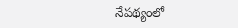నేపథ్యంలో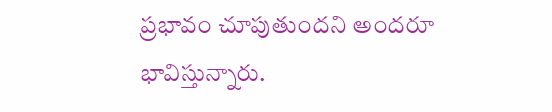ప్రభావం చూపుతుందని అందరూ భావిస్తున్నారు.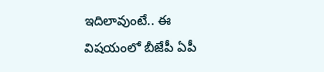ఇదిలావుంటే.. ఈ విషయంలో బీజేపీ ఏపీ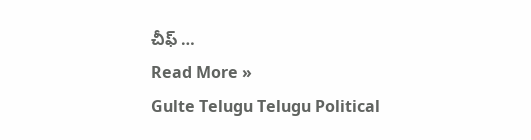చీఫ్ …
Read More »
Gulte Telugu Telugu Political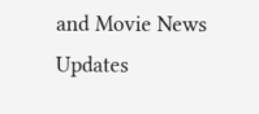and Movie News Updates